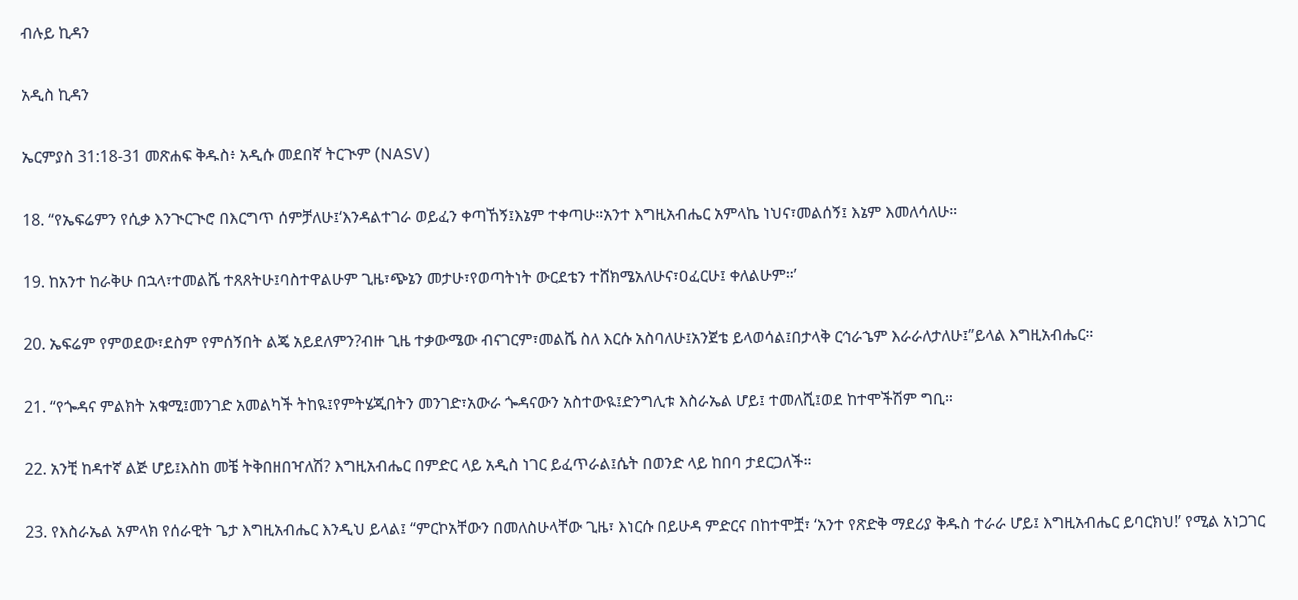ብሉይ ኪዳን

አዲስ ኪዳን

ኤርምያስ 31:18-31 መጽሐፍ ቅዱስ፥ አዲሱ መደበኛ ትርጒም (NASV)

18. “የኤፍሬምን የሲቃ እንጒርጒሮ በእርግጥ ሰምቻለሁ፤‘እንዳልተገራ ወይፈን ቀጣኸኝ፤እኔም ተቀጣሁ።አንተ እግዚአብሔር አምላኬ ነህና፣መልሰኝ፤ እኔም እመለሳለሁ።

19. ከአንተ ከራቅሁ በኋላ፣ተመልሼ ተጸጸትሁ፤ባስተዋልሁም ጊዜ፣ጭኔን መታሁ፣የወጣትነት ውርደቴን ተሸክሜአለሁና፣ዐፈርሁ፤ ቀለልሁም።’

20. ኤፍሬም የምወደው፣ደስም የምሰኝበት ልጄ አይደለምን?ብዙ ጊዜ ተቃውሜው ብናገርም፣መልሼ ስለ እርሱ አስባለሁ፤አንጀቴ ይላወሳል፤በታላቅ ርኅራኄም እራራለታለሁ፤”ይላል እግዚአብሔር።

21. “የጐዳና ምልክት አቁሚ፤መንገድ አመልካች ትከዪ፤የምትሄጂበትን መንገድ፣አውራ ጐዳናውን አስተውዪ፤ድንግሊቱ እስራኤል ሆይ፤ ተመለሺ፤ወደ ከተሞችሽም ግቢ።

22. አንቺ ከዳተኛ ልጅ ሆይ፤እስከ መቼ ትቅበዘበዣለሽ? እግዚአብሔር በምድር ላይ አዲስ ነገር ይፈጥራል፤ሴት በወንድ ላይ ከበባ ታደርጋለች።

23. የእስራኤል አምላክ የሰራዊት ጌታ እግዚአብሔር እንዲህ ይላል፤ “ምርኮአቸውን በመለስሁላቸው ጊዜ፣ እነርሱ በይሁዳ ምድርና በከተሞቿ፣ ‘አንተ የጽድቅ ማደሪያ ቅዱስ ተራራ ሆይ፤ እግዚአብሔር ይባርክህ!’ የሚል አነጋገር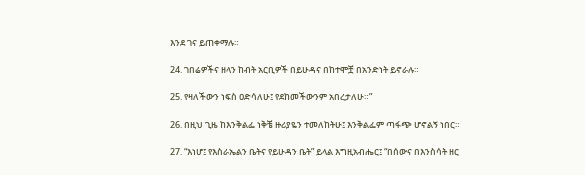እንደ ገና ይጠቀማሉ።

24. ገበሬዎችና ዘላን ከብት አርቢዎች በይሁዳና በከተሞቿ በአንድነት ይኖራሉ።

25. የዛለችውን ነፍስ ዐድሳለሁ፤ የደከመችውንም አበረታለሁ።”

26. በዚህ ጊዜ ከእንቅልፌ ነቅቼ ዙሪያዬን ተመለከትሁ፤ እንቅልፌም ጣፋጭ ሆኖልኝ ነበር።

27. “እነሆ፤ የእስራኤልን ቤትና የይሁዳን ቤት” ይላል እግዚአብሔር፤ “በሰውና በእንስሳት ዘር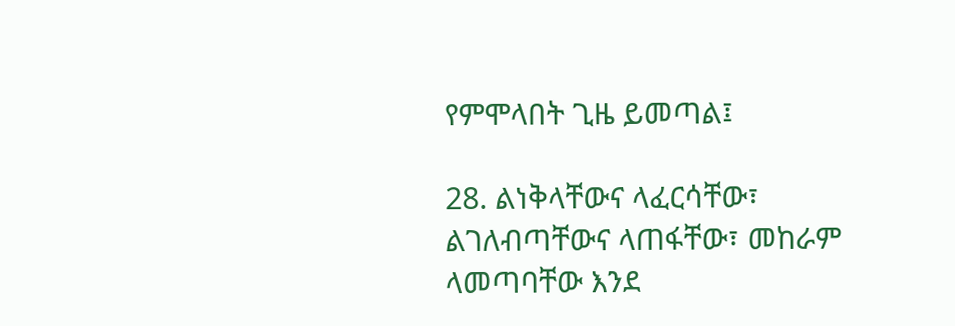የምሞላበት ጊዜ ይመጣል፤

28. ልነቅላቸውና ላፈርሳቸው፣ ልገለብጣቸውና ላጠፋቸው፣ መከራም ላመጣባቸው እንደ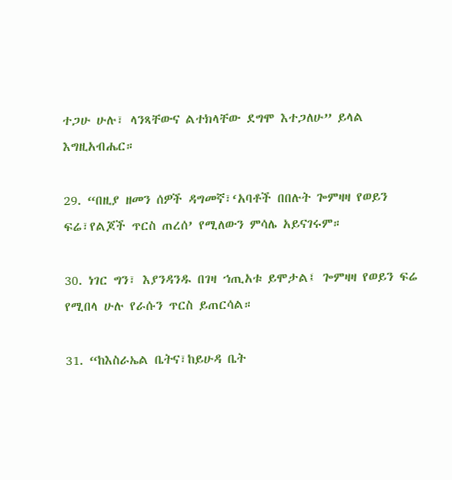ተጋሁ ሁሉ፣ ላንጻቸውና ልተክላቸው ደግሞ እተጋለሁ” ይላል እግዚአብሔር።

29. “በዚያ ዘመን ሰዎች ዳግመኛ፣‘አባቶች በበሉት ጐምዛዛ የወይን ፍሬ፣የልጆች ጥርስ ጠረሰ’ የሚለውን ምሳሌ አይናገሩም።

30. ነገር ግን፣ እያንዳንዱ በገዛ ኀጢአቱ ይሞታል፤ ጐምዛዛ የወይን ፍሬ የሚበላ ሁሉ የራሱን ጥርስ ይጠርሳል።

31. “ከእስራኤል ቤትና፣ከይሁዳ ቤት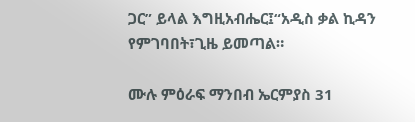ጋር” ይላል እግዚአብሔር፤“አዲስ ቃል ኪዳን የምገባበት፣ጊዜ ይመጣል።

ሙሉ ምዕራፍ ማንበብ ኤርምያስ 31